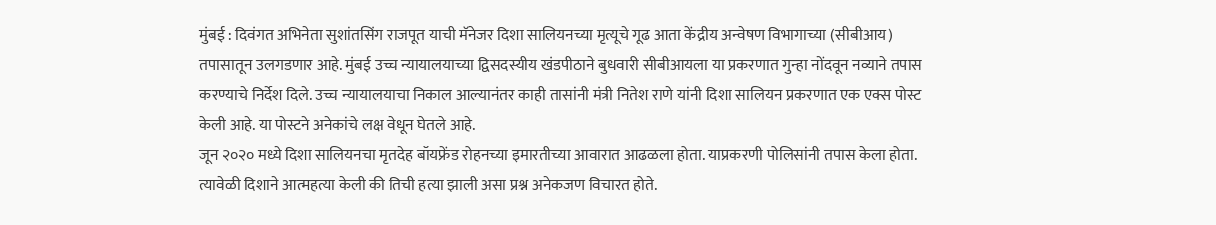मुंबई : दिवंगत अभिनेता सुशांतसिंग राजपूत याची मॅनेजर दिशा सालियनच्या मृत्यूचे गूढ आता केंद्रीय अन्वेषण विभागाच्या (सीबीआय) तपासातून उलगडणार आहे. मुंबई उच्च न्यायालयाच्या द्विसदस्यीय खंडपीठाने बुधवारी सीबीआयला या प्रकरणात गुन्हा नोंदवून नव्याने तपास करण्याचे निर्देश दिले. उच्च न्यायालयाचा निकाल आल्यानंतर काही तासांनी मंत्री नितेश राणे यांनी दिशा सालियन प्रकरणात एक एक्स पोस्ट केली आहे. या पोस्टने अनेकांचे लक्ष वेधून घेतले आहे.
जून २०२० मध्ये दिशा सालियनचा मृतदेह बॉयफ्रेंड रोहनच्या इमारतीच्या आवारात आढळला होता. याप्रकरणी पोलिसांनी तपास केला होता. त्यावेळी दिशाने आत्महत्या केली की तिची हत्या झाली असा प्रश्न अनेकजण विचारत होते.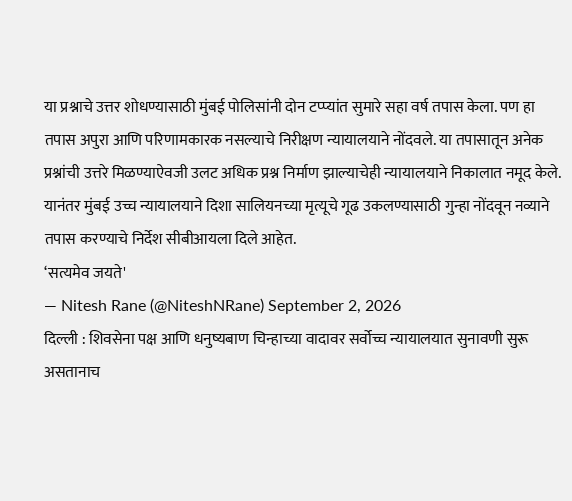या प्रश्नाचे उत्तर शोधण्यासाठी मुंबई पोलिसांनी दोन टप्प्यांत सुमारे सहा वर्ष तपास केला. पण हा तपास अपुरा आणि परिणामकारक नसल्याचे निरीक्षण न्यायालयाने नोंदवले. या तपासातून अनेक प्रश्नांची उत्तरे मिळण्याऐवजी उलट अधिक प्रश्न निर्माण झाल्याचेही न्यायालयाने निकालात नमूद केले. यानंतर मुंबई उच्च न्यायालयाने दिशा सालियनच्या मृत्यूचे गूढ उकलण्यासाठी गुन्हा नोंदवून नव्याने तपास करण्याचे निर्देश सीबीआयला दिले आहेत.
‘सत्यमेव जयते'
— Nitesh Rane (@NiteshNRane) September 2, 2026
दिल्ली : शिवसेना पक्ष आणि धनुष्यबाण चिन्हाच्या वादावर सर्वोच्च न्यायालयात सुनावणी सुरू असतानाच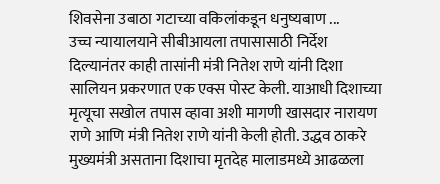शिवसेना उबाठा गटाच्या वकिलांकडून धनुष्यबाण ...
उच्च न्यायालयाने सीबीआयला तपासासाठी निर्देश दिल्यानंतर काही तासांनी मंत्री नितेश राणे यांनी दिशा सालियन प्रकरणात एक एक्स पोस्ट केली. याआधी दिशाच्या मृत्यूचा सखोल तपास व्हावा अशी मागणी खासदार नारायण राणे आणि मंत्री नितेश राणे यांनी केली होती. उद्धव ठाकरे मुख्यमंत्री असताना दिशाचा मृतदेह मालाडमध्ये आढळला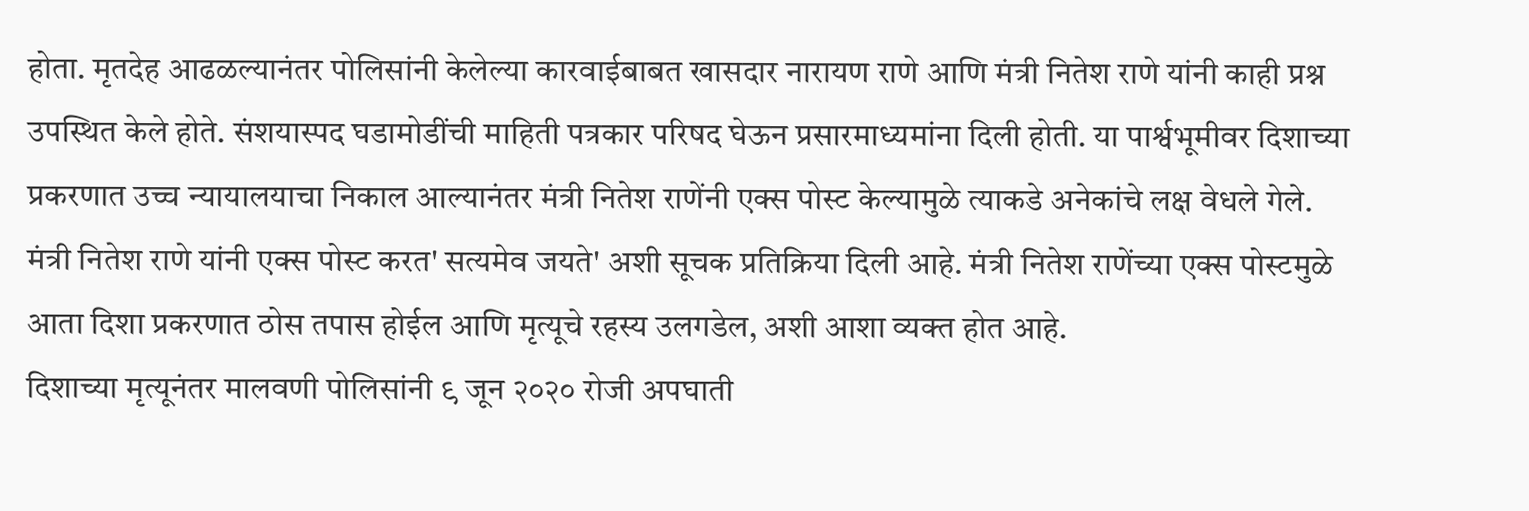होता. मृतदेह आढळल्यानंतर पोलिसांनी केलेल्या कारवाईबाबत खासदार नारायण राणे आणि मंत्री नितेश राणे यांनी काही प्रश्न उपस्थित केले होते. संशयास्पद घडामोडींची माहिती पत्रकार परिषद घेऊन प्रसारमाध्यमांना दिली होती. या पार्श्वभूमीवर दिशाच्या प्रकरणात उच्च न्यायालयाचा निकाल आल्यानंतर मंत्री नितेश राणेंनी एक्स पोस्ट केल्यामुळे त्याकडे अनेकांचे लक्ष वेधले गेले. मंत्री नितेश राणे यांनी एक्स पोस्ट करत' सत्यमेव जयते' अशी सूचक प्रतिक्रिया दिली आहे. मंत्री नितेश राणेंच्या एक्स पोस्टमुळे आता दिशा प्रकरणात ठोस तपास होईल आणि मृत्यूचे रहस्य उलगडेल, अशी आशा व्यक्त होत आहे.
दिशाच्या मृत्यूनंतर मालवणी पोलिसांनी ९ जून २०२० रोजी अपघाती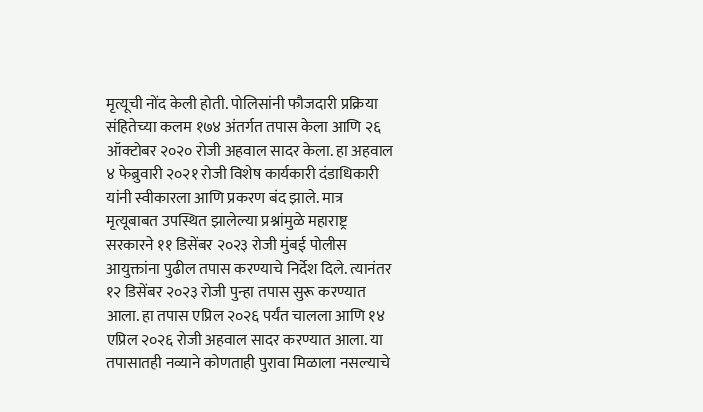मृत्यूची नोंद केली होती. पोलिसांनी फौजदारी प्रक्रिया संहितेच्या कलम १७४ अंतर्गत तपास केला आणि २६ ऑक्टोबर २०२० रोजी अहवाल सादर केला. हा अहवाल ४ फेब्रुवारी २०२१ रोजी विशेष कार्यकारी दंडाधिकारी यांनी स्वीकारला आणि प्रकरण बंद झाले. मात्र मृत्यूबाबत उपस्थित झालेल्या प्रश्नांमुळे महाराष्ट्र सरकारने ११ डिसेंबर २०२३ रोजी मुंबई पोलीस आयुक्तांना पुढील तपास करण्याचे निर्देश दिले. त्यानंतर १२ डिसेंबर २०२३ रोजी पुन्हा तपास सुरू करण्यात आला. हा तपास एप्रिल २०२६ पर्यंत चालला आणि १४ एप्रिल २०२६ रोजी अहवाल सादर करण्यात आला. या तपासातही नव्याने कोणताही पुरावा मिळाला नसल्याचे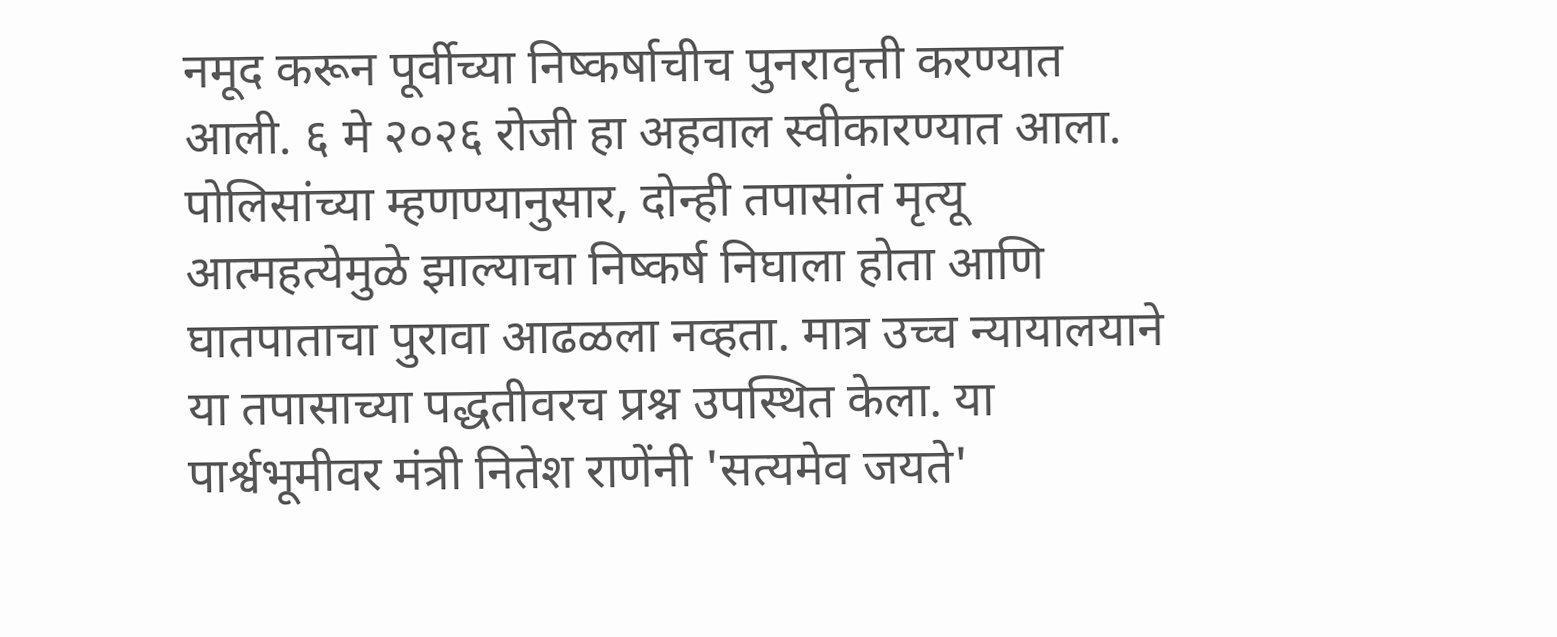नमूद करून पूर्वीच्या निष्कर्षाचीच पुनरावृत्ती करण्यात आली. ६ मे २०२६ रोजी हा अहवाल स्वीकारण्यात आला. पोलिसांच्या म्हणण्यानुसार, दोन्ही तपासांत मृत्यू आत्महत्येमुळे झाल्याचा निष्कर्ष निघाला होता आणि घातपाताचा पुरावा आढळला नव्हता. मात्र उच्च न्यायालयाने या तपासाच्या पद्धतीवरच प्रश्न उपस्थित केला. या पार्श्वभूमीवर मंत्री नितेश राणेंनी 'सत्यमेव जयते'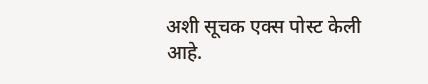अशी सूचक एक्स पोस्ट केली आहे.